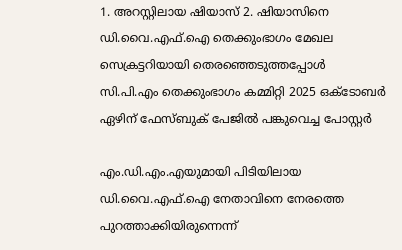1. അറസ്റ്റിലായ ഷിയാസ് 2. ഷിയാസിനെ ഡി.വൈ.എഫ്.ഐ തെക്കുംഭാഗം മേഖല സെക്രട്ടറിയായി തെരഞ്ഞെടുത്തപ്പോൾ സി.പി.എം തെക്കുംഭാഗം കമ്മിറ്റി 2025 ഒക്ടോബർ ഏഴിന് ഫേസ്ബുക് പേജിൽ പങ്കുവെച്ച പോസ്റ്റർ

എം.ഡി.എം.എയുമായി പിടിയിലായ ഡി.വൈ.എഫ്.ഐ നേതാവിനെ നേരത്തെ പുറത്താക്കിയിരുന്നെന്ന്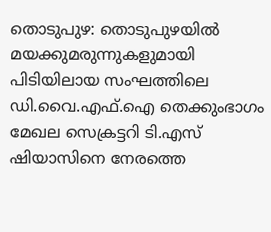തൊടുപുഴ: തൊടുപുഴയിൽ മയക്കുമരുന്നുകളുമായി പിടിയിലായ സംഘത്തിലെ ഡി.വൈ.എഫ്.ഐ തെക്കുംഭാഗം മേഖല സെക്രട്ടറി ടി.എസ് ഷിയാസിനെ നേരത്തെ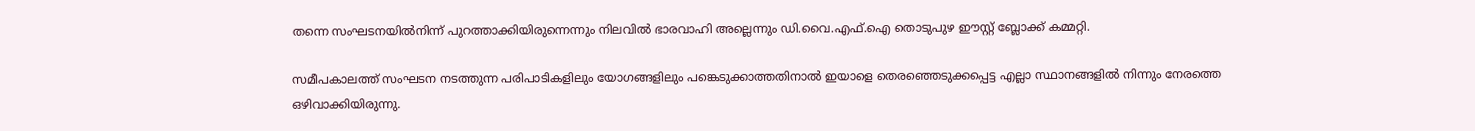തന്നെ സംഘടനയിൽനിന്ന് പുറത്താക്കിയിരുന്നെന്നും നിലവിൽ ഭാരവാഹി അല്ലെന്നും ഡി.വൈ.എഫ്.ഐ തൊടുപുഴ ഈസ്റ്റ് ബ്ലോക്ക് കമ്മറ്റി.

സമീപകാലത്ത് സംഘടന നടത്തുന്ന പരിപാടികളിലും യോഗങ്ങളിലും പങ്കെടുക്കാത്തതിനാൽ ഇയാളെ തെരഞ്ഞെടുക്കപ്പെട്ട എല്ലാ സ്ഥാനങ്ങളിൽ നിന്നും നേരത്തെ ഒഴിവാക്കിയിരുന്നു.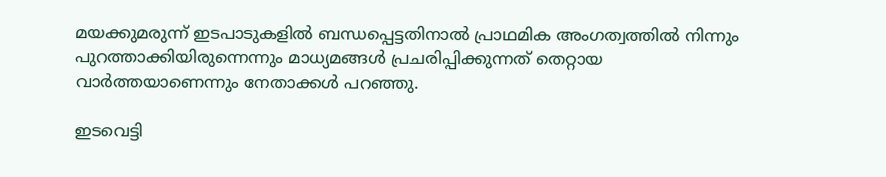മയക്കുമരുന്ന് ഇടപാടുകളിൽ ബന്ധപ്പെട്ടതിനാൽ പ്രാഥമിക അംഗത്വത്തിൽ നിന്നും പുറത്താക്കിയിരുന്നെന്നും മാധ്യമങ്ങൾ പ്രചരിപ്പിക്കുന്നത് തെറ്റായ വാർത്തയാണെന്നും നേതാക്കൾ പറഞ്ഞു.

ഇടവെട്ടി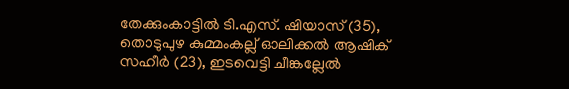തേക്കുംകാട്ടിൽ ടി.എസ്. ഷിയാസ് (35), തൊടുപുഴ കുമ്മംകല്ല് ഓലിക്കല്‍ ആഷിക് സഹീര്‍ (23), ഇടവെട്ടി ചീങ്കല്ലേല്‍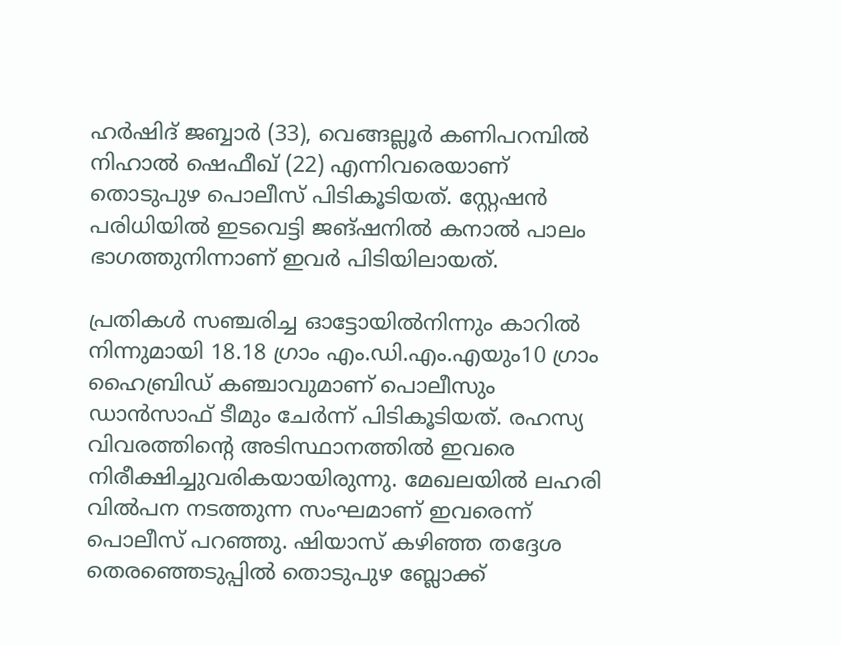ഹര്‍ഷിദ് ജബ്ബാര്‍ (33), വെങ്ങല്ലൂര്‍ കണിപറമ്പില്‍ നിഹാല്‍ ഷെഫീഖ് (22) എന്നിവരെയാണ് തൊടുപുഴ പൊലീസ് പിടികൂടിയത്. സ്റ്റേഷന്‍ പരിധിയില്‍ ഇടവെട്ടി ജങ്ഷനില്‍ കനാല്‍ പാലം ഭാഗത്തുനിന്നാണ് ഇവര്‍ പിടിയിലായത്.

പ്രതികള്‍ സഞ്ചരിച്ച ഓട്ടോയില്‍നിന്നും കാറില്‍ നിന്നുമായി 18.18 ഗ്രാം എം.ഡി.എം.എയും10 ഗ്രാം ഹൈബ്രിഡ് കഞ്ചാവുമാണ് പൊലീസും ഡാന്‍സാഫ് ടീമും ചേര്‍ന്ന് പിടികൂടിയത്. രഹസ്യ വിവരത്തിന്റെ അടിസ്ഥാനത്തില്‍ ഇവരെ നിരീക്ഷിച്ചുവരികയായിരുന്നു. മേഖലയില്‍ ലഹരി വിൽപന നടത്തുന്ന സംഘമാണ് ഇവരെന്ന് പൊലീസ് പറഞ്ഞു. ഷിയാസ് കഴിഞ്ഞ തദ്ദേശ തെരഞ്ഞെടുപ്പില്‍ തൊടുപുഴ ബ്ലോക്ക്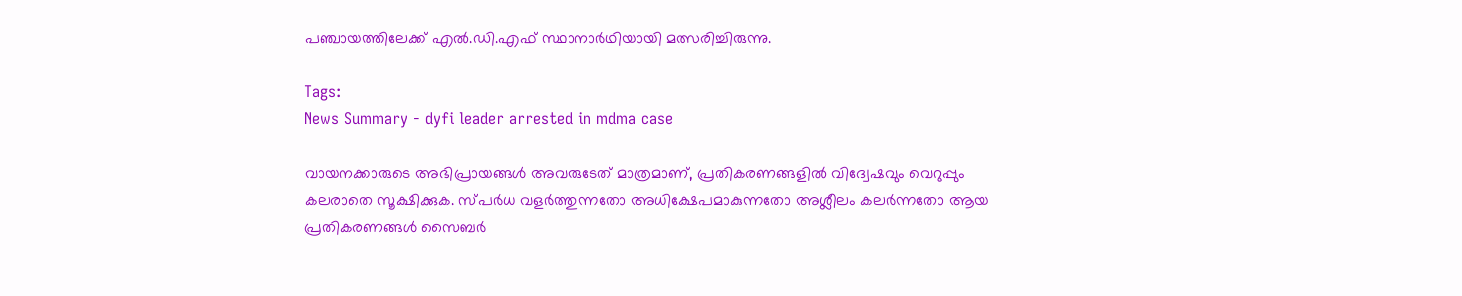പഞ്ചായത്തിലേക്ക് എൽ.ഡി.എഫ് സ്ഥാനാര്‍ഥിയായി മത്സരിച്ചിരുന്നു.

Tags:
News Summary - dyfi leader arrested in mdma case

വായനക്കാരുടെ അഭിപ്രായങ്ങള്‍ അവരുടേത് മാത്രമാണ്, പ്രതികരണങ്ങളിൽ വിദ്വേഷവും വെറുപ്പും കലരാതെ സൂക്ഷിക്കുക. സ്പർധ വളർത്തുന്നതോ അധിക്ഷേപമാകുന്നതോ അശ്ലീലം കലർന്നതോ ആയ പ്രതികരണങ്ങൾ സൈബർ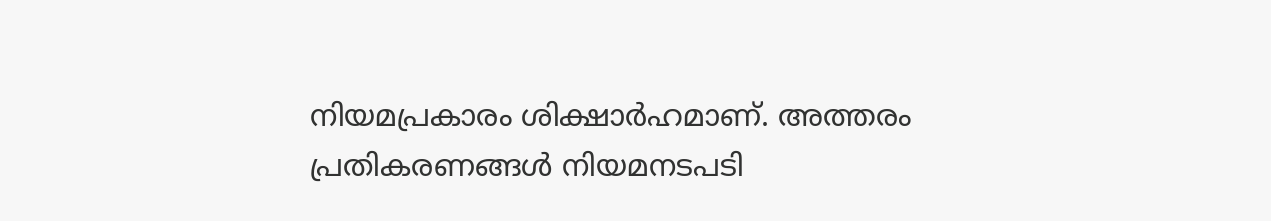നിയമപ്രകാരം ശിക്ഷാർഹമാണ്. അത്തരം പ്രതികരണങ്ങൾ നിയമനടപടി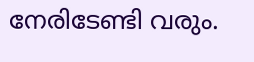നേരിടേണ്ടി വരും.